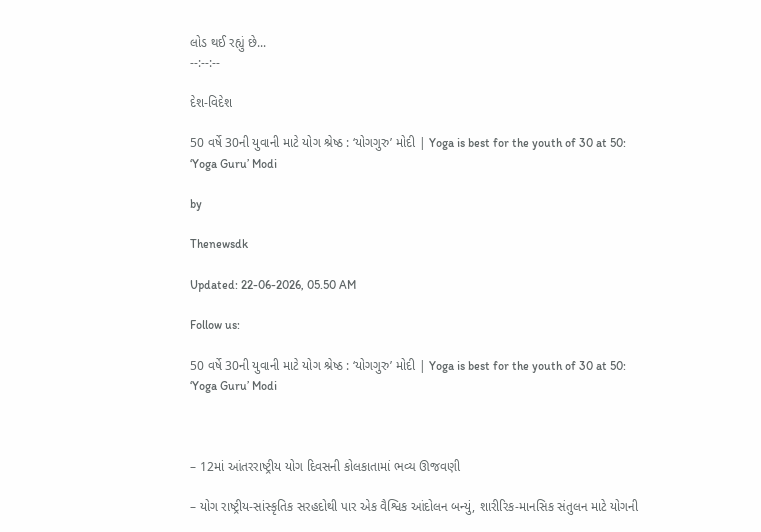લોડ થઈ રહ્યું છે...
--:--:--

દેશ-વિદેશ

50 વર્ષે 30ની યુવાની માટે યોગ શ્રેષ્ઠ : ‘યોગગુરુ’ મોદી | Yoga is best for the youth of 30 at 50: ‘Yoga Guru’ Modi

by

Thenewsdk

Updated: 22-06-2026, 05.50 AM

Follow us:

50 વર્ષે 30ની યુવાની માટે યોગ શ્રેષ્ઠ : ‘યોગગુરુ’ મોદી | Yoga is best for the youth of 30 at 50: ‘Yoga Guru’ Modi



– 12માં આંતરરાષ્ટ્રીય યોગ દિવસની કોલકાતામાં ભવ્ય ઊજવણી

– યોગ રાષ્ટ્રીય-સાંસ્કૃતિક સરહદોથી પાર એક વૈશ્વિક આંદોલન બન્યું, શારીરિક-માનસિક સંતુલન માટે યોગની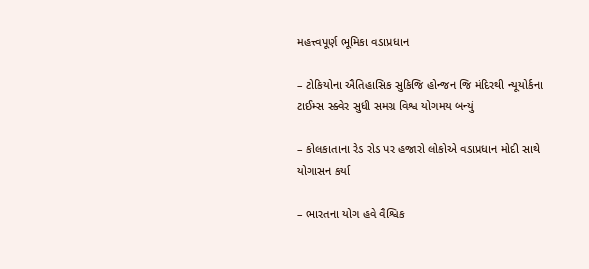મહત્ત્વપૂર્ણ ભૂમિકા વડાપ્રધાન

– ટોકિયોના ઐતિહાસિક સુકિજિ હોન્જન જિ મંદિરથી ન્યૂયોર્કના ટાઈમ્સ સ્ક્વેર સુધી સમગ્ર વિશ્વ યોગમય બન્યું

– કોલકાતાના રેડ રોડ પર હજારો લોકોએ વડાપ્રધાન મોદી સાથે યોગાસન કર્યા

– ભારતના યોગ હવે વૈશ્વિક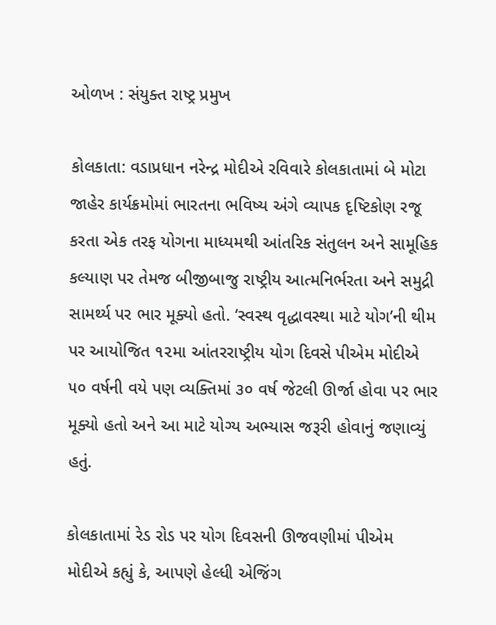ઓળખ : સંયુક્ત રાષ્ટ્ર પ્રમુખ

કોલકાતા: વડાપ્રધાન નરેન્દ્ર મોદીએ રવિવારે કોલકાતામાં બે મોટા જાહેર કાર્યક્રમોમાં ભારતના ભવિષ્ય અંગે વ્યાપક દૃષ્ટિકોણ રજૂ કરતા એક તરફ યોગના માધ્યમથી આંતરિક સંતુલન અને સામૂહિક કલ્યાણ પર તેમજ બીજીબાજુ રાષ્ટ્રીય આત્મનિર્ભરતા અને સમુદ્રી સામર્થ્ય પર ભાર મૂક્યો હતો. ‘સ્વસ્થ વૃદ્ધાવસ્થા માટે યોગ’ની થીમ પર આયોજિત ૧૨મા આંતરરાષ્ટ્રીય યોગ દિવસે પીએમ મોદીએ ૫૦ વર્ષની વયે પણ વ્યક્તિમાં ૩૦ વર્ષ જેટલી ઊર્જા હોવા પર ભાર મૂક્યો હતો અને આ માટે યોગ્ય અભ્યાસ જરૂરી હોવાનું જણાવ્યું હતું.

કોલકાતામાં રેડ રોડ પર યોગ દિવસની ઊજવણીમાં પીએમ મોદીએ કહ્યું કે, આપણે હેલ્ધી એજિંગ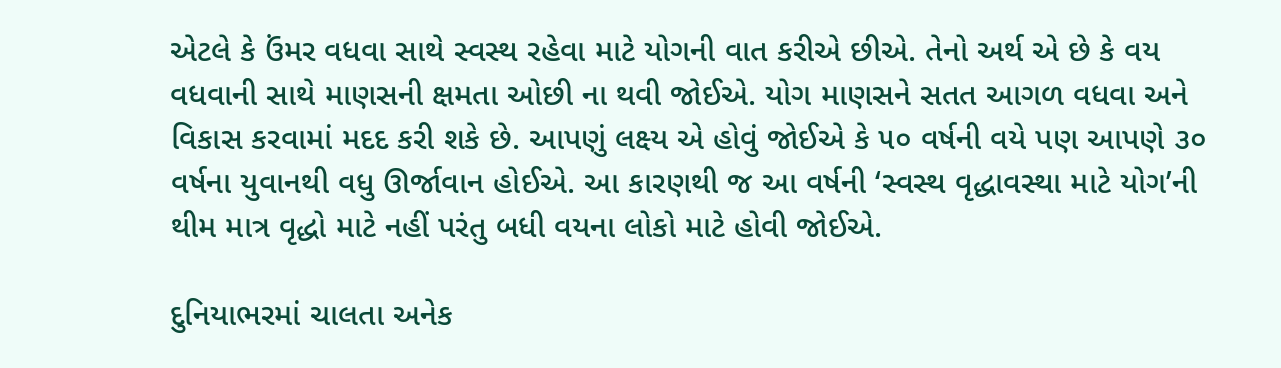એટલે કે ઉંમર વધવા સાથે સ્વસ્થ રહેવા માટે યોગની વાત કરીએ છીએ. તેનો અર્થ એ છે કે વય વધવાની સાથે માણસની ક્ષમતા ઓછી ના થવી જોઈએ. યોગ માણસને સતત આગળ વધવા અને વિકાસ કરવામાં મદદ કરી શકે છે. આપણું લક્ષ્ય એ હોવું જોઈએ કે ૫૦ વર્ષની વયે પણ આપણે ૩૦ વર્ષના યુવાનથી વધુ ઊર્જાવાન હોઈએ. આ કારણથી જ આ વર્ષની ‘સ્વસ્થ વૃદ્ધાવસ્થા માટે યોગ’ની થીમ માત્ર વૃદ્ધો માટે નહીં પરંતુ બધી વયના લોકો માટે હોવી જોઈએ.

દુનિયાભરમાં ચાલતા અનેક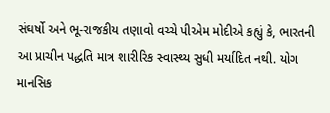સંઘર્ષો અને ભૂ-રાજકીય તણાવો વચ્ચે પીએમ મોદીએ કહ્યું કે, ભારતની આ પ્રાચીન પદ્ધતિ માત્ર શારીરિક સ્વાસ્થ્ય સુધી મર્યાદિત નથી. યોગ માનસિક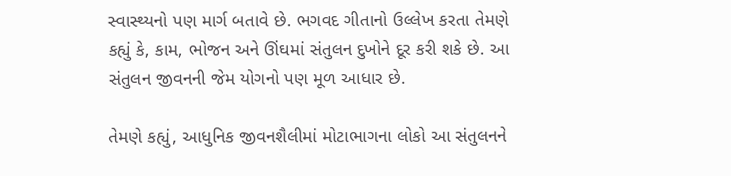સ્વાસ્થ્યનો પણ માર્ગ બતાવે છે. ભગવદ ગીતાનો ઉલ્લેખ કરતા તેમણે કહ્યું કે, કામ, ભોજન અને ઊંઘમાં સંતુલન દુખોને દૂર કરી શકે છે. આ સંતુલન જીવનની જેમ યોગનો પણ મૂળ આધાર છે.

તેમણે કહ્યું, આધુનિક જીવનશૈલીમાં મોટાભાગના લોકો આ સંતુલનને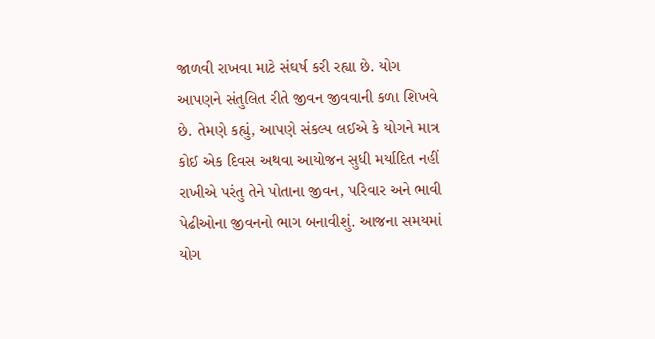જાળવી રાખવા માટે સંઘર્ષ કરી રહ્યા છે. યોગ આપણને સંતુલિત રીતે જીવન જીવવાની કળા શિખવે છે. તેમણે કહ્યું, આપણે સંકલ્પ લઈએ કે યોગને માત્ર કોઈ એક દિવસ અથવા આયોજન સુધી મર્યાદિત નહીં રાખીએ પરંતુ તેને પોતાના જીવન, પરિવાર અને ભાવી પેઢીઓના જીવનનો ભાગ બનાવીશું. આજના સમયમાં યોગ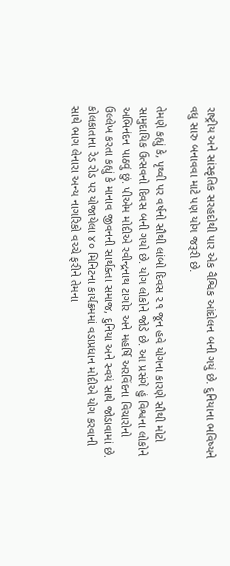રાષ્ટ્રીય અને સાંસ્કૃતિક સરહદોથી પાર એક વૈશ્વિક આંદોલન બની ગયું છે. દુનિયાના ભવિષ્યને વધુ સારુ બનાવવા માટે પણ યોગ જરૂરી છે.

તેમણે કહ્યું કે, પૃથ્વી પર વર્ષનો સૌથી લાંબો દિવસ ૨૧ જૂન હવે યોગના કારણે સૌથી મોટો સામુદાયિક ઉત્સવનો દિવસ બની ગયો છે. યોગ લોકોને જોડે છે. આ પ્રસંગે હું વિશ્વના લોકોને અભિનંદન પાઠવું છું. પીએમ મોદીએ રવીન્દ્રનાથ ટાગોર અને મહર્ષિ અરવિંદના વિચારોનો ઉલ્લેખ કરતા કહ્યું કે માનાવ જીવનની સાર્થક્તા સમાજ, દુનિયા અને સ્વયં સાથે જોડાવામાં છે. કોલકાતાના રેડ રોડ પર યોજાયેલા ૪૦ મિનિટના કાર્યક્રમમાં વડાપ્રધાન મોદીએ યોગ કરવાની સાથે ભાગ લેનારા અન્ય નાગરિકો વચ્ચે ફરીને તેમના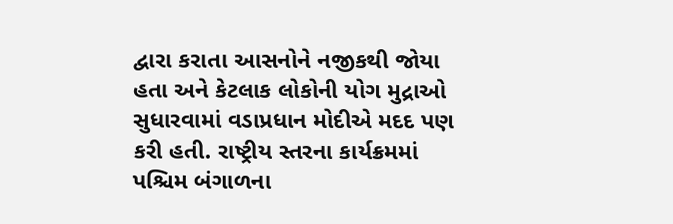દ્વારા કરાતા આસનોને નજીકથી જોયા હતા અને કેટલાક લોકોની યોગ મુદ્રાઓ સુધારવામાં વડાપ્રધાન મોદીએ મદદ પણ કરી હતી. રાષ્ટ્રીય સ્તરના કાર્યક્રમમાં પશ્ચિમ બંગાળના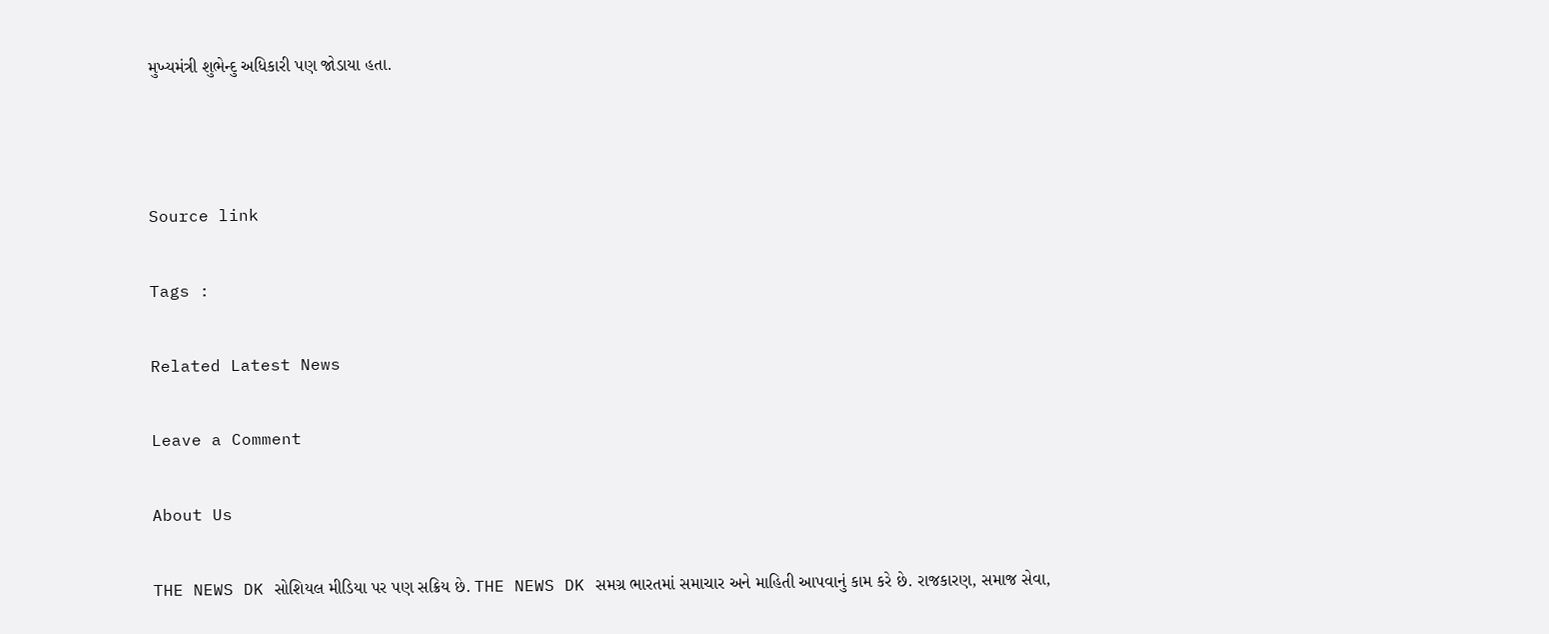મુખ્યમંત્રી શુભેન્દુ અધિકારી પણ જોડાયા હતા.



Source link

Tags :

Related Latest News

Leave a Comment

About Us

THE NEWS DK સોશિયલ મીડિયા પર પણ સક્રિય છે. THE NEWS DK સમગ્ર ભારતમાં સમાચાર અને માહિતી આપવાનું કામ કરે છે. રાજકારણ, સમાજ સેવા,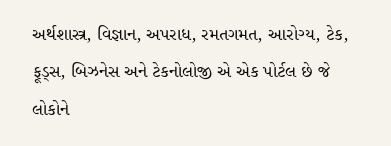અર્થશાસ્ત્ર, વિજ્ઞાન, અપરાધ, રમતગમત, આરોગ્ય, ટેક, ફૂડ્સ, બિઝનેસ અને ટેકનોલોજી એ એક પોર્ટલ છે જે લોકોને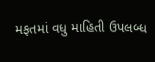મફતમાં વધુ માહિતી ઉપલબ્ધ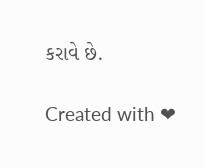કરાવે છે.

Created with ❤